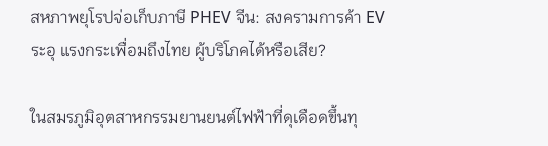สหภาพยุโรปจ่อเก็บภาษี PHEV จีน: สงครามการค้า EV ระอุ แรงกระเพื่อมถึงไทย ผู้บริโภคได้หรือเสีย?

ในสมรภูมิอุตสาหกรรมยานยนต์ไฟฟ้าที่ดุเดือดขึ้นทุ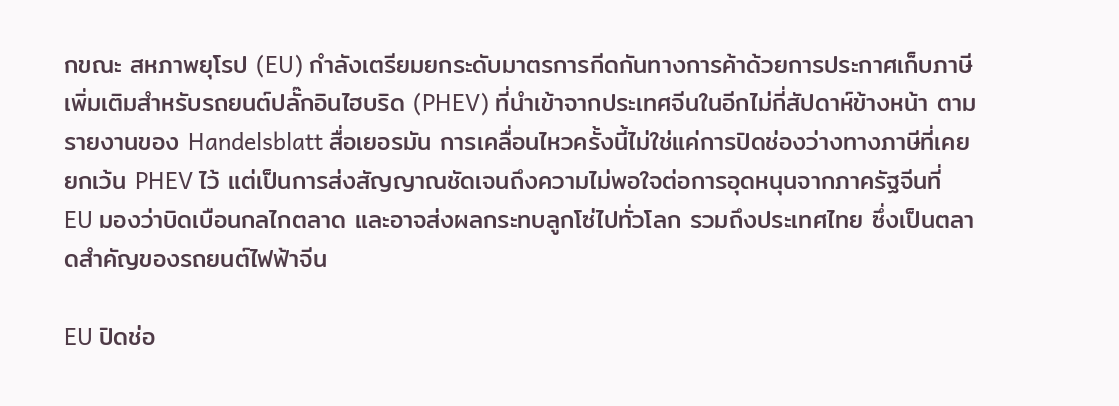กขณะ สหภาพยุโรป (EU) กำลังเตรียมยกระดับมาตรการกีดกันทางการค้าด้วยการประกาศเก็บภาษีเพิ่มเติมสำหรับรถยนต์ปลั๊กอินไฮบริด (PHEV) ที่นำเข้าจากประเทศจีนในอีกไม่กี่สัปดาห์ข้างหน้า ตามรายงานของ Handelsblatt สื่อเยอรมัน การเคลื่อนไหวครั้งนี้ไม่ใช่แค่การปิดช่องว่างทางภาษีที่เคยยกเว้น PHEV ไว้ แต่เป็นการส่งสัญญาณชัดเจนถึงความไม่พอใจต่อการอุดหนุนจากภาครัฐจีนที่ EU มองว่าบิดเบือนกลไกตลาด และอาจส่งผลกระทบลูกโซ่ไปทั่วโลก รวมถึงประเทศไทย ซึ่งเป็นตลาดสำคัญของรถยนต์ไฟฟ้าจีน

EU ปิดช่อ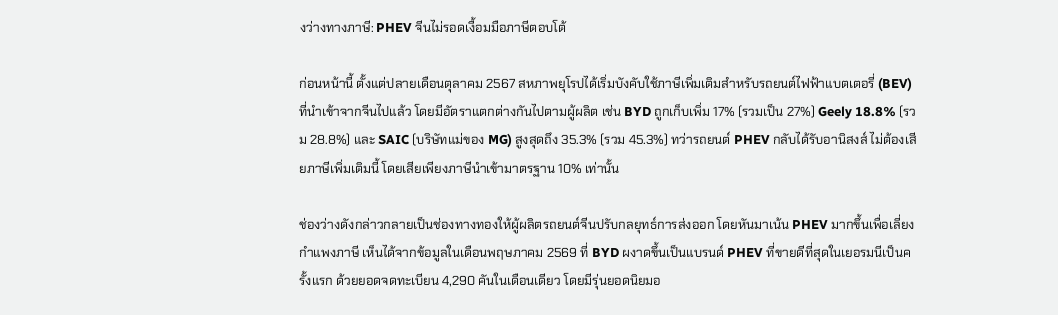งว่างทางภาษี: PHEV จีนไม่รอดเงื้อมมือภาษีตอบโต้

ก่อนหน้านี้ ตั้งแต่ปลายเดือนตุลาคม 2567 สหภาพยุโรปได้เริ่มบังคับใช้ภาษีเพิ่มเติมสำหรับรถยนต์ไฟฟ้าแบตเตอรี่ (BEV) ที่นำเข้าจากจีนไปแล้ว โดยมีอัตราแตกต่างกันไปตามผู้ผลิต เช่น BYD ถูกเก็บเพิ่ม 17% (รวมเป็น 27%) Geely 18.8% (รวม 28.8%) และ SAIC (บริษัทแม่ของ MG) สูงสุดถึง 35.3% (รวม 45.3%) ทว่ารถยนต์ PHEV กลับได้รับอานิสงส์ ไม่ต้องเสียภาษีเพิ่มเติมนี้ โดยเสียเพียงภาษีนำเข้ามาตรฐาน 10% เท่านั้น

ช่องว่างดังกล่าวกลายเป็นช่องทางทองให้ผู้ผลิตรถยนต์จีนปรับกลยุทธ์การส่งออก โดยหันมาเน้น PHEV มากขึ้นเพื่อเลี่ยงกำแพงภาษี เห็นได้จากข้อมูลในเดือนพฤษภาคม 2569 ที่ BYD ผงาดขึ้นเป็นแบรนด์ PHEV ที่ขายดีที่สุดในเยอรมนีเป็นครั้งแรก ด้วยยอดจดทะเบียน 4,290 คันในเดือนเดียว โดยมีรุ่นยอดนิยมอ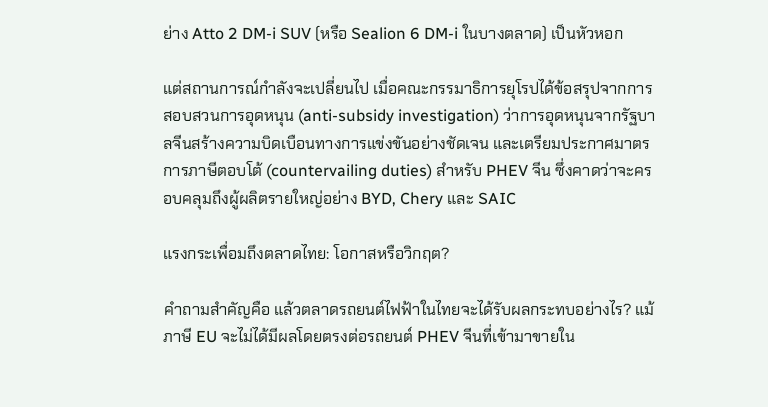ย่าง Atto 2 DM-i SUV (หรือ Sealion 6 DM-i ในบางตลาด) เป็นหัวหอก

แต่สถานการณ์กำลังจะเปลี่ยนไป เมื่อคณะกรรมาธิการยุโรปได้ข้อสรุปจากการสอบสวนการอุดหนุน (anti-subsidy investigation) ว่าการอุดหนุนจากรัฐบาลจีนสร้างความบิดเบือนทางการแข่งขันอย่างชัดเจน และเตรียมประกาศมาตรการภาษีตอบโต้ (countervailing duties) สำหรับ PHEV จีน ซึ่งคาดว่าจะครอบคลุมถึงผู้ผลิตรายใหญ่อย่าง BYD, Chery และ SAIC

แรงกระเพื่อมถึงตลาดไทย: โอกาสหรือวิกฤต?

คำถามสำคัญคือ แล้วตลาดรถยนต์ไฟฟ้าในไทยจะได้รับผลกระทบอย่างไร? แม้ภาษี EU จะไม่ได้มีผลโดยตรงต่อรถยนต์ PHEV จีนที่เข้ามาขายใน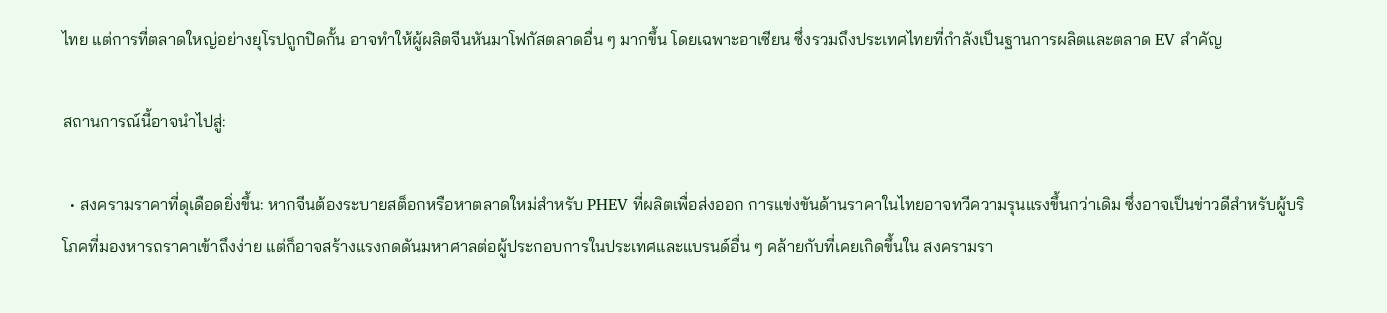ไทย แต่การที่ตลาดใหญ่อย่างยุโรปถูกปิดกั้น อาจทำให้ผู้ผลิตจีนหันมาโฟกัสตลาดอื่น ๆ มากขึ้น โดยเฉพาะอาเซียน ซึ่งรวมถึงประเทศไทยที่กำลังเป็นฐานการผลิตและตลาด EV สำคัญ

สถานการณ์นี้อาจนำไปสู่:

  • สงครามราคาที่ดุเดือดยิ่งขึ้น: หากจีนต้องระบายสต็อกหรือหาตลาดใหม่สำหรับ PHEV ที่ผลิตเพื่อส่งออก การแข่งขันด้านราคาในไทยอาจทวีความรุนแรงขึ้นกว่าเดิม ซึ่งอาจเป็นข่าวดีสำหรับผู้บริโภคที่มองหารถราคาเข้าถึงง่าย แต่ก็อาจสร้างแรงกดดันมหาศาลต่อผู้ประกอบการในประเทศและแบรนด์อื่น ๆ คล้ายกับที่เคยเกิดขึ้นใน สงครามรา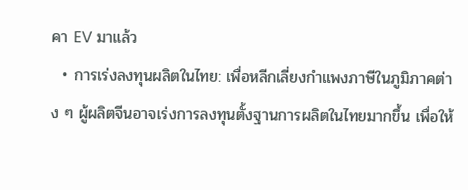คา EV มาแล้ว
  • การเร่งลงทุนผลิตในไทย: เพื่อหลีกเลี่ยงกำแพงภาษีในภูมิภาคต่าง ๆ ผู้ผลิตจีนอาจเร่งการลงทุนตั้งฐานการผลิตในไทยมากขึ้น เพื่อให้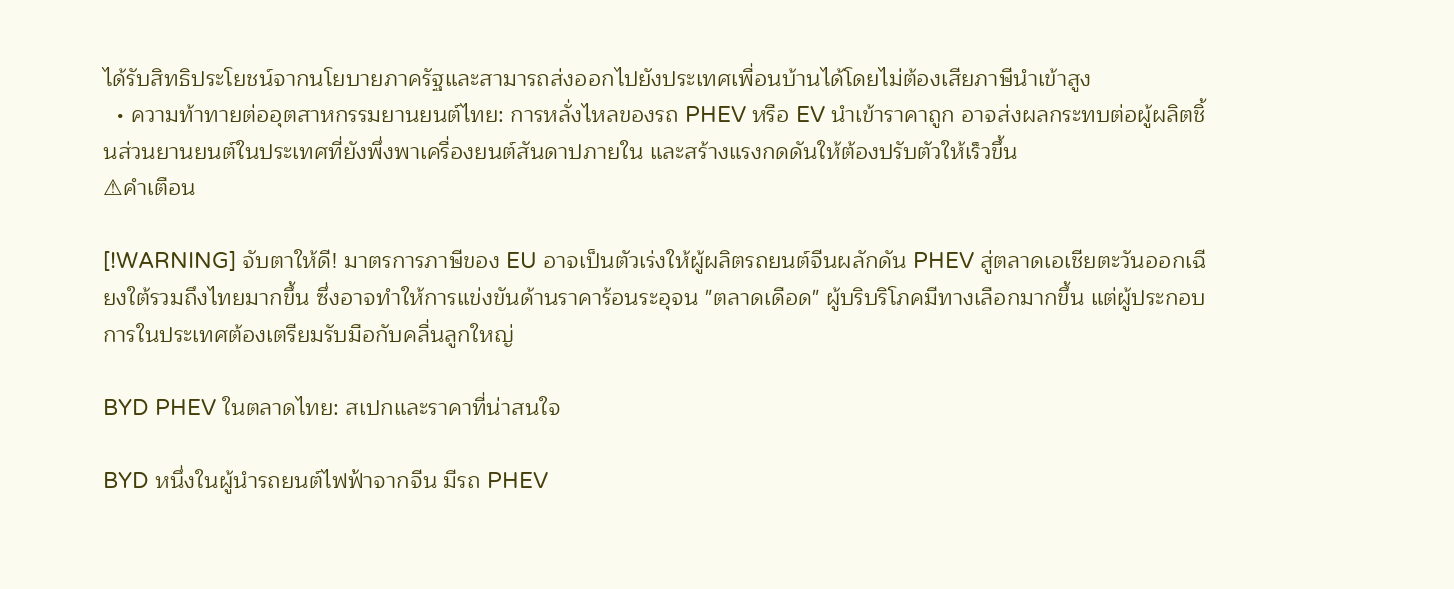ได้รับสิทธิประโยชน์จากนโยบายภาครัฐและสามารถส่งออกไปยังประเทศเพื่อนบ้านได้โดยไม่ต้องเสียภาษีนำเข้าสูง
  • ความท้าทายต่ออุตสาหกรรมยานยนต์ไทย: การหลั่งไหลของรถ PHEV หรือ EV นำเข้าราคาถูก อาจส่งผลกระทบต่อผู้ผลิตชิ้นส่วนยานยนต์ในประเทศที่ยังพึ่งพาเครื่องยนต์สันดาปภายใน และสร้างแรงกดดันให้ต้องปรับตัวให้เร็วขึ้น
⚠คำเตือน

[!WARNING] จับตาให้ดี! มาตรการภาษีของ EU อาจเป็นตัวเร่งให้ผู้ผลิตรถยนต์จีนผลักดัน PHEV สู่ตลาดเอเชียตะวันออกเฉียงใต้รวมถึงไทยมากขึ้น ซึ่งอาจทำให้การแข่งขันด้านราคาร้อนระอุจน "ตลาดเดือด" ผู้บริบริโภคมีทางเลือกมากขึ้น แต่ผู้ประกอบการในประเทศต้องเตรียมรับมือกับคลื่นลูกใหญ่

BYD PHEV ในตลาดไทย: สเปกและราคาที่น่าสนใจ

BYD หนึ่งในผู้นำรถยนต์ไฟฟ้าจากจีน มีรถ PHEV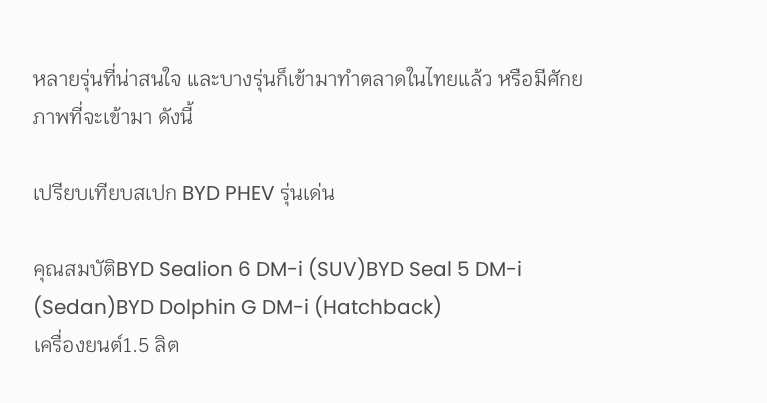หลายรุ่นที่น่าสนใจ และบางรุ่นก็เข้ามาทำตลาดในไทยแล้ว หรือมีศักยภาพที่จะเข้ามา ดังนี้

เปรียบเทียบสเปก BYD PHEV รุ่นเด่น

คุณสมบัติBYD Sealion 6 DM-i (SUV)BYD Seal 5 DM-i (Sedan)BYD Dolphin G DM-i (Hatchback)
เครื่องยนต์1.5 ลิต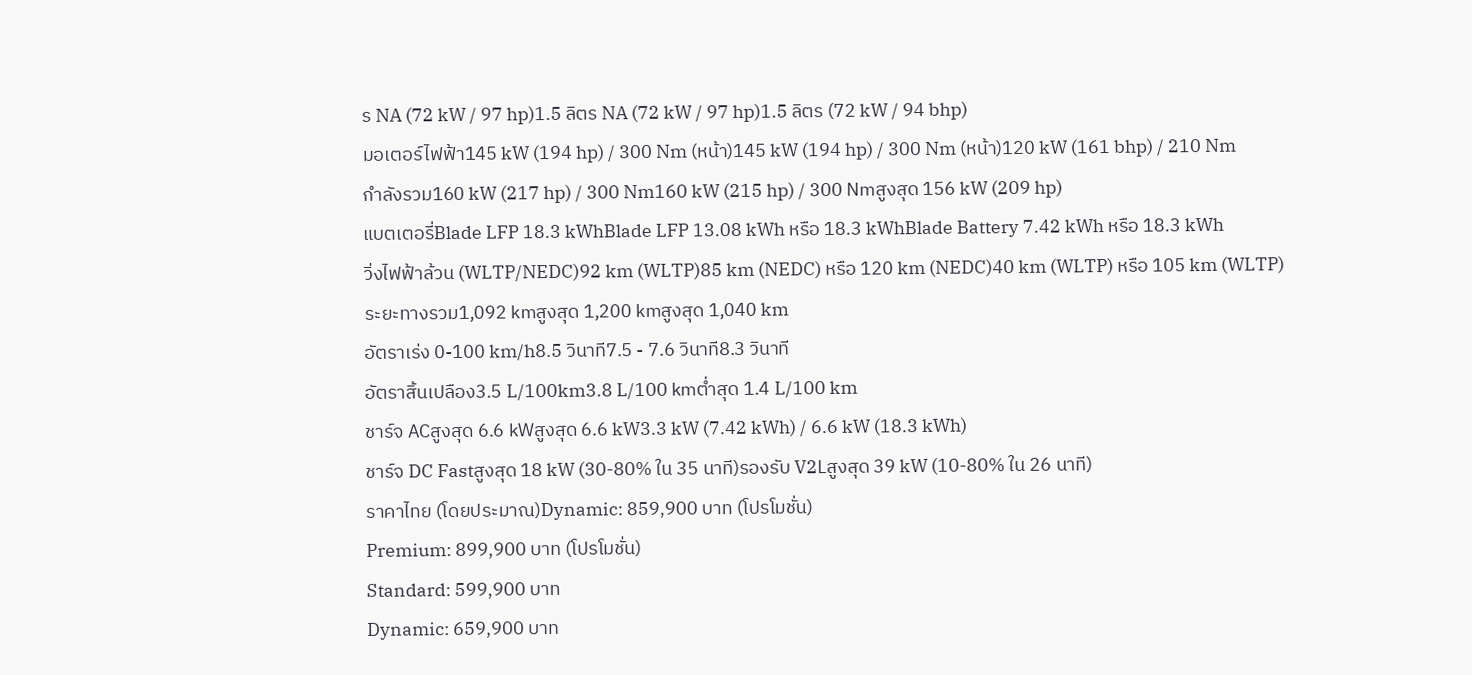ร NA (72 kW / 97 hp)1.5 ลิตร NA (72 kW / 97 hp)1.5 ลิตร (72 kW / 94 bhp)
มอเตอร์ไฟฟ้า145 kW (194 hp) / 300 Nm (หน้า)145 kW (194 hp) / 300 Nm (หน้า)120 kW (161 bhp) / 210 Nm
กำลังรวม160 kW (217 hp) / 300 Nm160 kW (215 hp) / 300 Nmสูงสุด 156 kW (209 hp)
แบตเตอรี่Blade LFP 18.3 kWhBlade LFP 13.08 kWh หรือ 18.3 kWhBlade Battery 7.42 kWh หรือ 18.3 kWh
วิ่งไฟฟ้าล้วน (WLTP/NEDC)92 km (WLTP)85 km (NEDC) หรือ 120 km (NEDC)40 km (WLTP) หรือ 105 km (WLTP)
ระยะทางรวม1,092 kmสูงสุด 1,200 kmสูงสุด 1,040 km
อัตราเร่ง 0-100 km/h8.5 วินาที7.5 - 7.6 วินาที8.3 วินาที
อัตราสิ้นเปลือง3.5 L/100km3.8 L/100 kmต่ำสุด 1.4 L/100 km
ชาร์จ ACสูงสุด 6.6 kWสูงสุด 6.6 kW3.3 kW (7.42 kWh) / 6.6 kW (18.3 kWh)
ชาร์จ DC Fastสูงสุด 18 kW (30-80% ใน 35 นาที)รองรับ V2Lสูงสุด 39 kW (10-80% ใน 26 นาที)
ราคาไทย (โดยประมาณ)Dynamic: 859,900 บาท (โปรโมชั่น)
Premium: 899,900 บาท (โปรโมชั่น)
Standard: 599,900 บาท
Dynamic: 659,900 บาท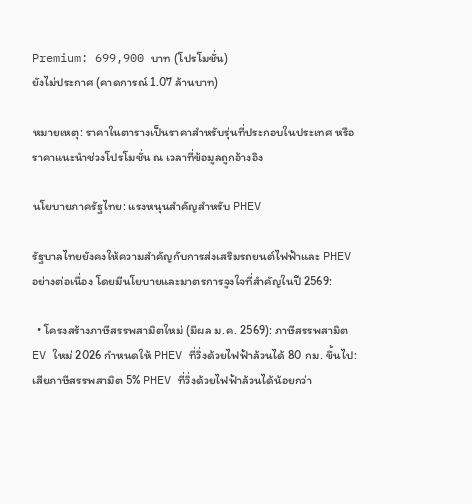Premium: 699,900 บาท (โปรโมชั่น)
ยังไม่ประกาศ (คาดการณ์ 1.07 ล้านบาท)

หมายเหตุ: ราคาในตารางเป็นราคาสำหรับรุ่นที่ประกอบในประเทศ หรือราคาแนะนำช่วงโปรโมชั่น ณ เวลาที่ข้อมูลถูกอ้างอิง

นโยบายภาครัฐไทย: แรงหนุนสำคัญสำหรับ PHEV

รัฐบาลไทยยังคงให้ความสำคัญกับการส่งเสริมรถยนต์ไฟฟ้าและ PHEV อย่างต่อเนื่อง โดยมีนโยบายและมาตรการจูงใจที่สำคัญในปี 2569:

  • โครงสร้างภาษีสรรพสามิตใหม่ (มีผล ม.ค. 2569): ภาษีสรรพสามิต EV ใหม่ 2026 กำหนดให้ PHEV ที่วิ่งด้วยไฟฟ้าล้วนได้ 80 กม. ขึ้นไป: เสียภาษีสรรพสามิต 5% PHEV ที่วิ่งด้วยไฟฟ้าล้วนได้น้อยกว่า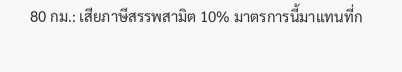80 กม.: เสียภาษีสรรพสามิต 10% มาตรการนี้มาแทนที่ก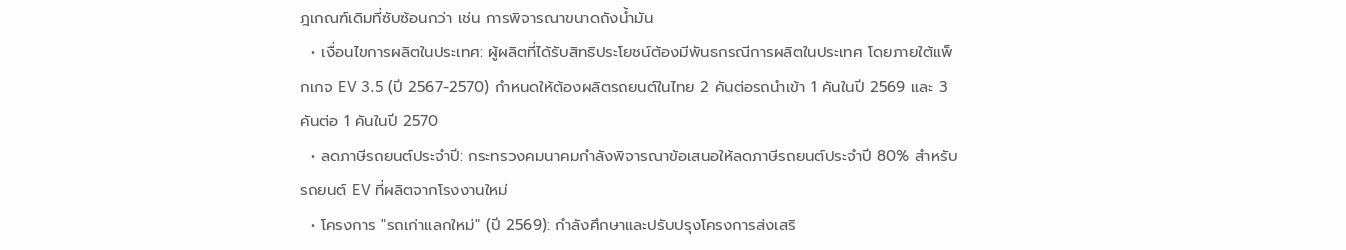ฎเกณฑ์เดิมที่ซับซ้อนกว่า เช่น การพิจารณาขนาดถังน้ำมัน
  • เงื่อนไขการผลิตในประเทศ: ผู้ผลิตที่ได้รับสิทธิประโยชน์ต้องมีพันธกรณีการผลิตในประเทศ โดยภายใต้แพ็กเกจ EV 3.5 (ปี 2567-2570) กำหนดให้ต้องผลิตรถยนต์ในไทย 2 คันต่อรถนำเข้า 1 คันในปี 2569 และ 3 คันต่อ 1 คันในปี 2570
  • ลดภาษีรถยนต์ประจำปี: กระทรวงคมนาคมกำลังพิจารณาข้อเสนอให้ลดภาษีรถยนต์ประจำปี 80% สำหรับรถยนต์ EV ที่ผลิตจากโรงงานใหม่
  • โครงการ "รถเก่าแลกใหม่" (ปี 2569): กำลังศึกษาและปรับปรุงโครงการส่งเสริ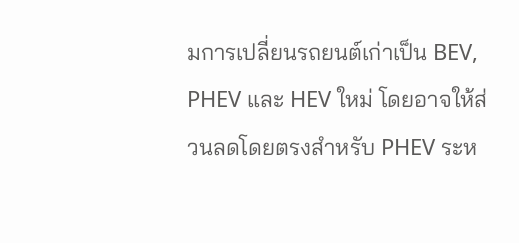มการเปลี่ยนรถยนต์เก่าเป็น BEV, PHEV และ HEV ใหม่ โดยอาจให้ส่วนลดโดยตรงสำหรับ PHEV ระห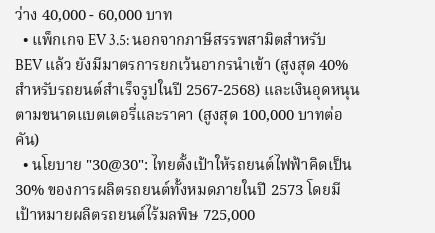ว่าง 40,000 - 60,000 บาท
  • แพ็กเกจ EV 3.5: นอกจากภาษีสรรพสามิตสำหรับ BEV แล้ว ยังมีมาตรการยกเว้นอากรนำเข้า (สูงสุด 40% สำหรับรถยนต์สำเร็จรูปในปี 2567-2568) และเงินอุดหนุนตามขนาดแบตเตอรี่และราคา (สูงสุด 100,000 บาทต่อคัน)
  • นโยบาย "30@30": ไทยตั้งเป้าให้รถยนต์ไฟฟ้าคิดเป็น 30% ของการผลิตรถยนต์ทั้งหมดภายในปี 2573 โดยมีเป้าหมายผลิตรถยนต์ไร้มลพิษ 725,000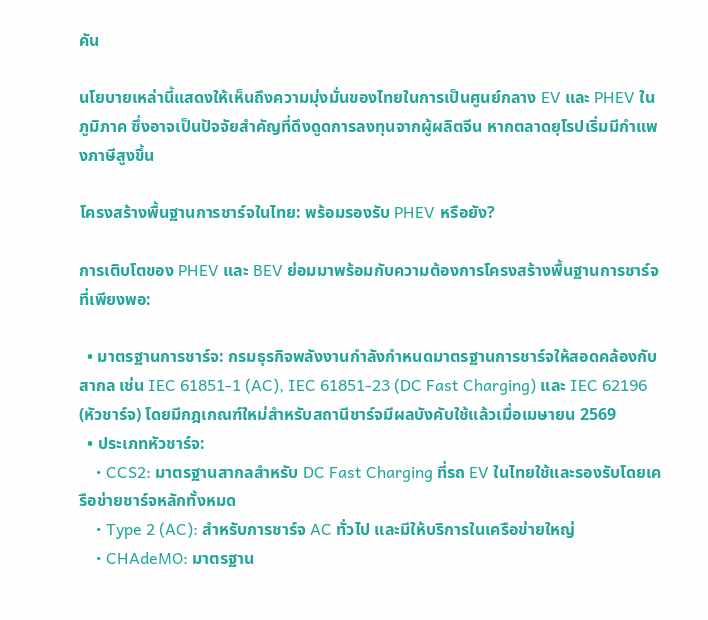คัน

นโยบายเหล่านี้แสดงให้เห็นถึงความมุ่งมั่นของไทยในการเป็นศูนย์กลาง EV และ PHEV ในภูมิภาค ซึ่งอาจเป็นปัจจัยสำคัญที่ดึงดูดการลงทุนจากผู้ผลิตจีน หากตลาดยุโรปเริ่มมีกำแพงภาษีสูงขึ้น

โครงสร้างพื้นฐานการชาร์จในไทย: พร้อมรองรับ PHEV หรือยัง?

การเติบโตของ PHEV และ BEV ย่อมมาพร้อมกับความต้องการโครงสร้างพื้นฐานการชาร์จที่เพียงพอ:

  • มาตรฐานการชาร์จ: กรมธุรกิจพลังงานกำลังกำหนดมาตรฐานการชาร์จให้สอดคล้องกับสากล เช่น IEC 61851-1 (AC), IEC 61851-23 (DC Fast Charging) และ IEC 62196 (หัวชาร์จ) โดยมีกฎเกณฑ์ใหม่สำหรับสถานีชาร์จมีผลบังคับใช้แล้วเมื่อเมษายน 2569
  • ประเภทหัวชาร์จ:
    • CCS2: มาตรฐานสากลสำหรับ DC Fast Charging ที่รถ EV ในไทยใช้และรองรับโดยเครือข่ายชาร์จหลักทั้งหมด
    • Type 2 (AC): สำหรับการชาร์จ AC ทั่วไป และมีให้บริการในเครือข่ายใหญ่
    • CHAdeMO: มาตรฐาน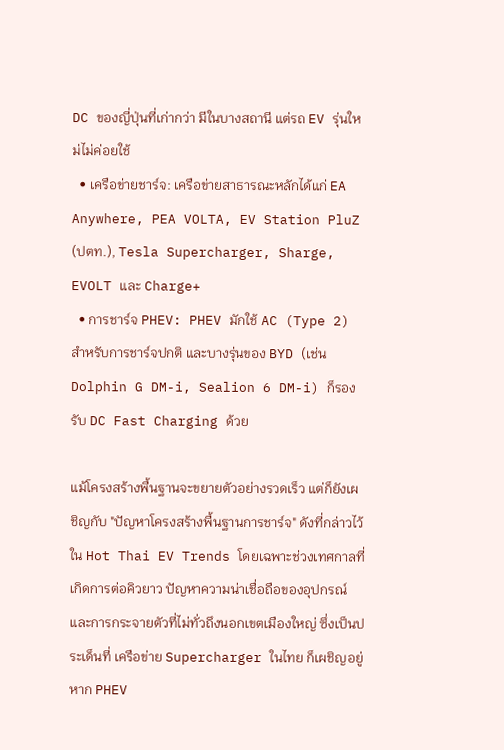DC ของญี่ปุ่นที่เก่ากว่า มีในบางสถานี แต่รถ EV รุ่นใหม่ไม่ค่อยใช้
  • เครือข่ายชาร์จ: เครือข่ายสาธารณะหลักได้แก่ EA Anywhere, PEA VOLTA, EV Station PluZ (ปตท.), Tesla Supercharger, Sharge, EVOLT และ Charge+
  • การชาร์จ PHEV: PHEV มักใช้ AC (Type 2) สำหรับการชาร์จปกติ และบางรุ่นของ BYD (เช่น Dolphin G DM-i, Sealion 6 DM-i) ก็รองรับ DC Fast Charging ด้วย

แม้โครงสร้างพื้นฐานจะขยายตัวอย่างรวดเร็ว แต่ก็ยังเผชิญกับ "ปัญหาโครงสร้างพื้นฐานการชาร์จ" ดังที่กล่าวไว้ใน Hot Thai EV Trends โดยเฉพาะช่วงเทศกาลที่เกิดการต่อคิวยาว ปัญหาความน่าเชื่อถือของอุปกรณ์ และการกระจายตัวที่ไม่ทั่วถึงนอกเขตเมืองใหญ่ ซึ่งเป็นประเด็นที่ เครือข่าย Supercharger ในไทย ก็เผชิญอยู่ หาก PHEV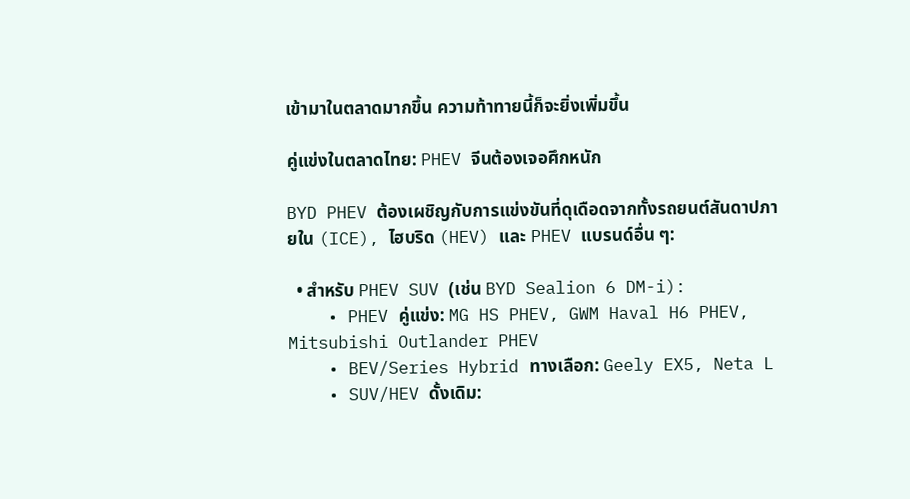เข้ามาในตลาดมากขึ้น ความท้าทายนี้ก็จะยิ่งเพิ่มขึ้น

คู่แข่งในตลาดไทย: PHEV จีนต้องเจอศึกหนัก

BYD PHEV ต้องเผชิญกับการแข่งขันที่ดุเดือดจากทั้งรถยนต์สันดาปภายใน (ICE), ไฮบริด (HEV) และ PHEV แบรนด์อื่น ๆ:

  • สำหรับ PHEV SUV (เช่น BYD Sealion 6 DM-i):
    • PHEV คู่แข่ง: MG HS PHEV, GWM Haval H6 PHEV, Mitsubishi Outlander PHEV
    • BEV/Series Hybrid ทางเลือก: Geely EX5, Neta L
    • SUV/HEV ดั้งเดิม: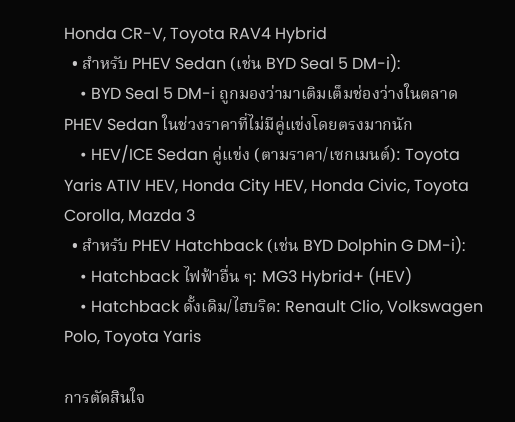Honda CR-V, Toyota RAV4 Hybrid
  • สำหรับ PHEV Sedan (เช่น BYD Seal 5 DM-i):
    • BYD Seal 5 DM-i ถูกมองว่ามาเติมเต็มช่องว่างในตลาด PHEV Sedan ในช่วงราคาที่ไม่มีคู่แข่งโดยตรงมากนัก
    • HEV/ICE Sedan คู่แข่ง (ตามราคา/เซกเมนต์): Toyota Yaris ATIV HEV, Honda City HEV, Honda Civic, Toyota Corolla, Mazda 3
  • สำหรับ PHEV Hatchback (เช่น BYD Dolphin G DM-i):
    • Hatchback ไฟฟ้าอื่น ๆ: MG3 Hybrid+ (HEV)
    • Hatchback ดั้งเดิม/ไฮบริด: Renault Clio, Volkswagen Polo, Toyota Yaris

การตัดสินใจ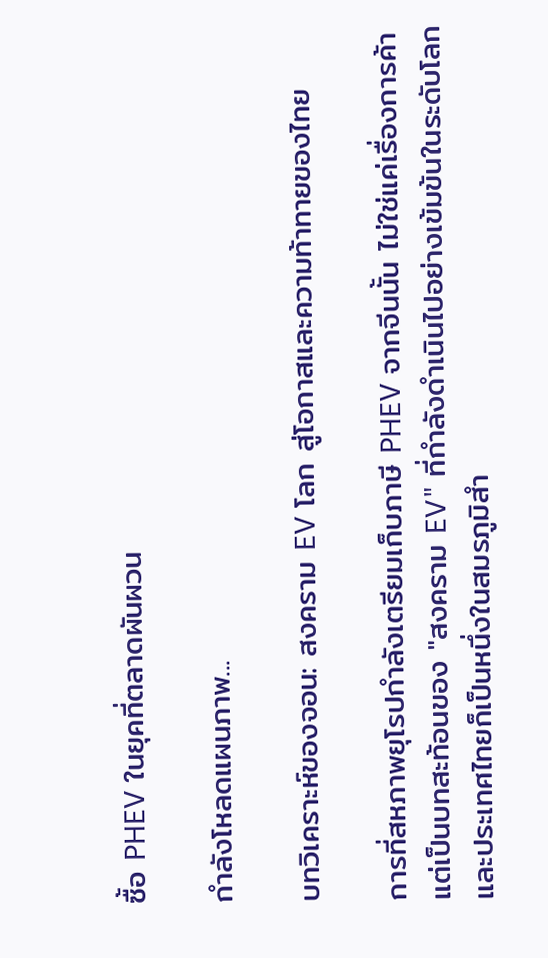ซื้อ PHEV ในยุคที่ตลาดผันผวน

กำลังโหลดแผนภาพ...

บทวิเคราะห์ของจอน: สงคราม EV โลก สู่โอกาสและความท้าทายของไทย

การที่สหภาพยุโรปกำลังเตรียมเก็บภาษี PHEV จากจีนนั้น ไม่ใช่แค่เรื่องการค้า แต่เป็นบทสะท้อนของ "สงคราม EV" ที่กำลังดำเนินไปอย่างเข้มข้นในระดับโลก และประเทศไทยก็เป็นหนึ่งในสมรภูมิสำ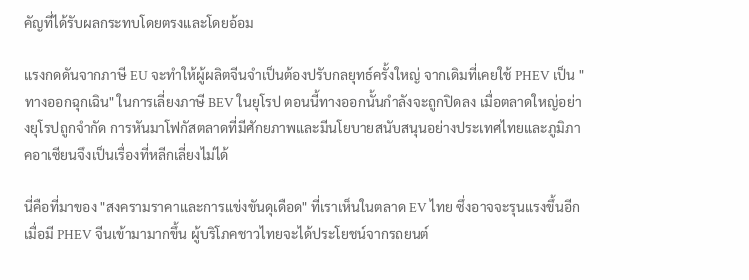คัญที่ได้รับผลกระทบโดยตรงและโดยอ้อม

แรงกดดันจากภาษี EU จะทำให้ผู้ผลิตจีนจำเป็นต้องปรับกลยุทธ์ครั้งใหญ่ จากเดิมที่เคยใช้ PHEV เป็น "ทางออกฉุกเฉิน" ในการเลี่ยงภาษี BEV ในยุโรป ตอนนี้ทางออกนั้นกำลังจะถูกปิดลง เมื่อตลาดใหญ่อย่างยุโรปถูกจำกัด การหันมาโฟกัสตลาดที่มีศักยภาพและมีนโยบายสนับสนุนอย่างประเทศไทยและภูมิภาคอาเซียนจึงเป็นเรื่องที่หลีกเลี่ยงไม่ได้

นี่คือที่มาของ "สงครามราคาและการแข่งขันดุเดือด" ที่เราเห็นในตลาด EV ไทย ซึ่งอาจจะรุนแรงขึ้นอีกเมื่อมี PHEV จีนเข้ามามากขึ้น ผู้บริโภคชาวไทยจะได้ประโยชน์จากรถยนต์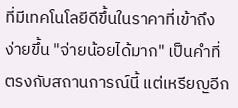ที่มีเทคโนโลยีดีขึ้นในราคาที่เข้าถึงง่ายขึ้น "จ่ายน้อยได้มาก" เป็นคำที่ตรงกับสถานการณ์นี้ แต่เหรียญอีก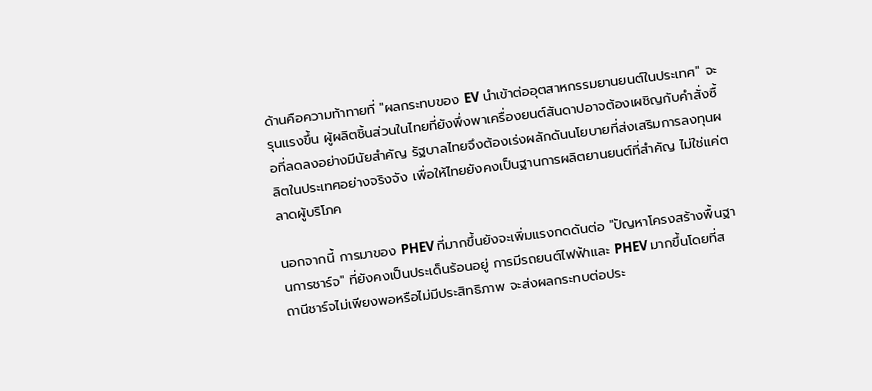ด้านคือความท้าทายที่ "ผลกระทบของ EV นำเข้าต่ออุตสาหกรรมยานยนต์ในประเทศ" จะรุนแรงขึ้น ผู้ผลิตชิ้นส่วนในไทยที่ยังพึ่งพาเครื่องยนต์สันดาปอาจต้องเผชิญกับคำสั่งซื้อที่ลดลงอย่างมีนัยสำคัญ รัฐบาลไทยจึงต้องเร่งผลักดันนโยบายที่ส่งเสริมการลงทุนผลิตในประเทศอย่างจริงจัง เพื่อให้ไทยยังคงเป็นฐานการผลิตยานยนต์ที่สำคัญ ไม่ใช่แค่ตลาดผู้บริโภค

นอกจากนี้ การมาของ PHEV ที่มากขึ้นยังจะเพิ่มแรงกดดันต่อ "ปัญหาโครงสร้างพื้นฐานการชาร์จ" ที่ยังคงเป็นประเด็นร้อนอยู่ การมีรถยนต์ไฟฟ้าและ PHEV มากขึ้นโดยที่สถานีชาร์จไม่เพียงพอหรือไม่มีประสิทธิภาพ จะส่งผลกระทบต่อประ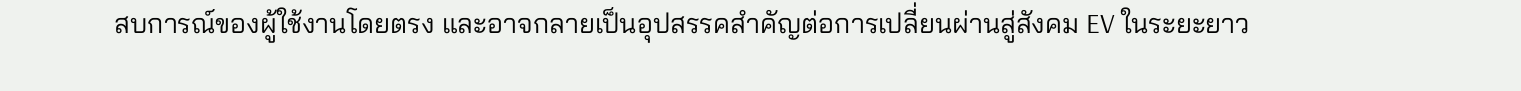สบการณ์ของผู้ใช้งานโดยตรง และอาจกลายเป็นอุปสรรคสำคัญต่อการเปลี่ยนผ่านสู่สังคม EV ในระยะยาว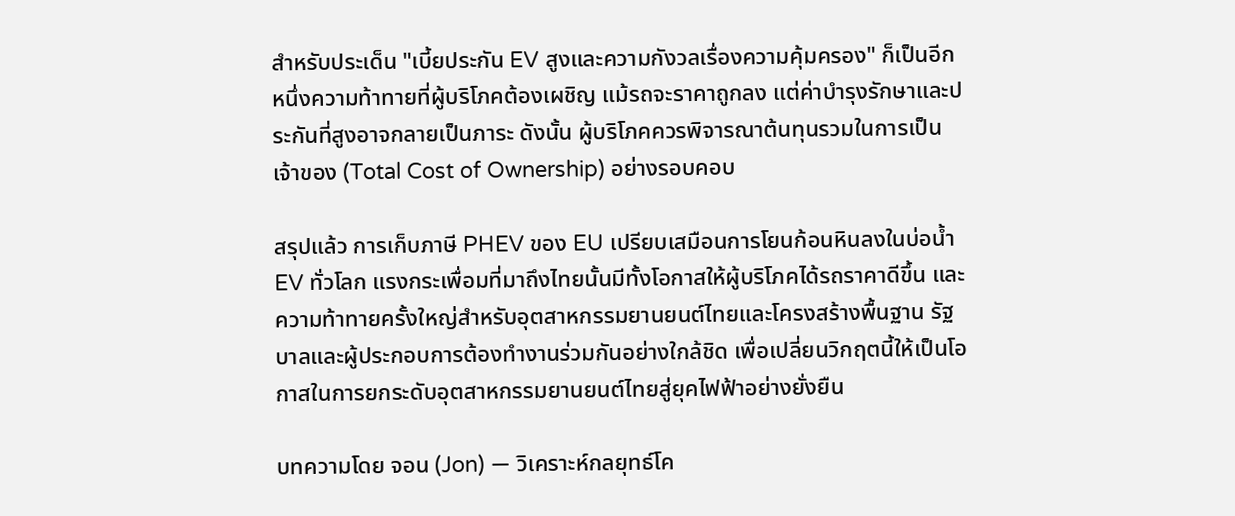สำหรับประเด็น "เบี้ยประกัน EV สูงและความกังวลเรื่องความคุ้มครอง" ก็เป็นอีกหนึ่งความท้าทายที่ผู้บริโภคต้องเผชิญ แม้รถจะราคาถูกลง แต่ค่าบำรุงรักษาและประกันที่สูงอาจกลายเป็นภาระ ดังนั้น ผู้บริโภคควรพิจารณาต้นทุนรวมในการเป็นเจ้าของ (Total Cost of Ownership) อย่างรอบคอบ

สรุปแล้ว การเก็บภาษี PHEV ของ EU เปรียบเสมือนการโยนก้อนหินลงในบ่อน้ำ EV ทั่วโลก แรงกระเพื่อมที่มาถึงไทยนั้นมีทั้งโอกาสให้ผู้บริโภคได้รถราคาดีขึ้น และความท้าทายครั้งใหญ่สำหรับอุตสาหกรรมยานยนต์ไทยและโครงสร้างพื้นฐาน รัฐบาลและผู้ประกอบการต้องทำงานร่วมกันอย่างใกล้ชิด เพื่อเปลี่ยนวิกฤตนี้ให้เป็นโอกาสในการยกระดับอุตสาหกรรมยานยนต์ไทยสู่ยุคไฟฟ้าอย่างยั่งยืน

บทความโดย จอน (Jon) — วิเคราะห์กลยุทธ์โค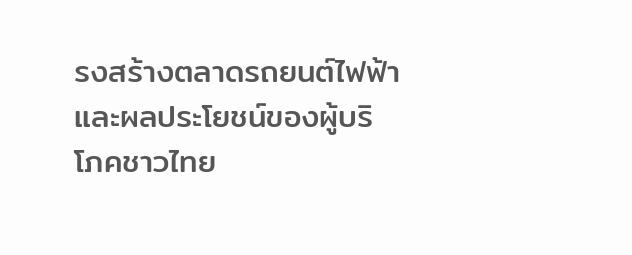รงสร้างตลาดรถยนต์ไฟฟ้า และผลประโยชน์ของผู้บริโภคชาวไทย